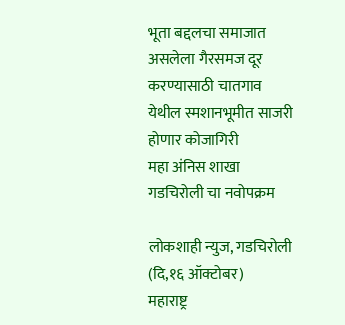भूता बद्दलचा समाजात असलेला गैरसमज दूर करण्यासाठी चातगाव येथील स्मशानभूमीत साजरी होणार कोजागिरी
महा अंनिस शाखा गडचिरोली चा नवोपक्रम

लोकशाही न्युज, गडचिरोली (दि,१६ ऑक्टोबर)
महाराष्ट्र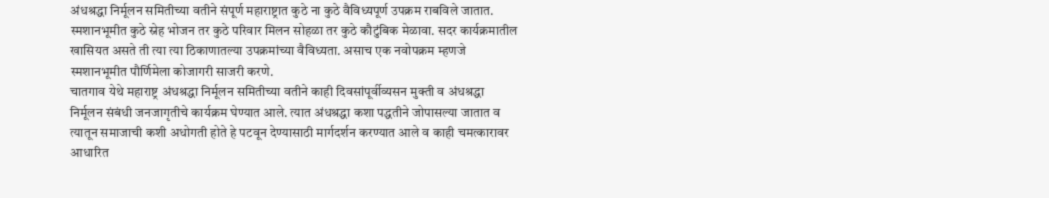अंधश्रद्धा निर्मूलन समितीच्या वतीने संपूर्ण महाराष्ट्रात कुठे ना कुठे वैविध्यपूर्ण उपक्रम राबविले जातात. स्मशानभूमीत कुठे स्नेह भोजन तर कुठे परिवार मिलन सोहळा तर कुठे कौटुंबिक मेळावा. सदर कार्यक्रमातील खासियत असते ती त्या त्या ठिकाणातल्या उपक्रमांच्या वैविध्यता. असाच एक नवोपक्रम म्हणजे स्मशानभूमीत पौर्णिमेला कोजागरी साजरी करणे.
चातगाव येथे महाराष्ट्र अंधश्रद्धा निर्मूलन समितीच्या वतीने काही दिवसांपूर्वीव्यसन मुक्ती व अंधश्रद्धा निर्मूलन संबंधी जनजागृतीचे कार्यक्रम घेण्यात आले. त्यात अंधश्रद्धा कशा पद्धतीने जोपासल्या जातात व त्यातून समाजाची कशी अधोगती होते हे पटवून देण्यासाठी मार्गदर्शन करण्यात आले व काही चमत्कारावर आधारित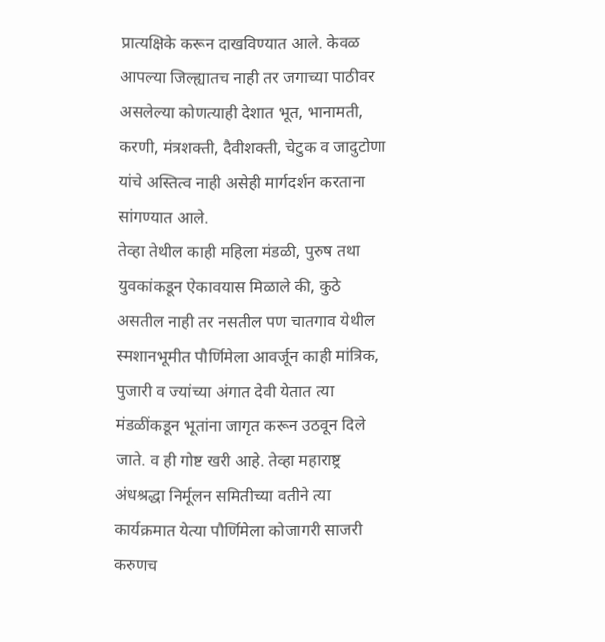प्रात्यक्षिके करून दाखविण्यात आले. केवळ आपल्या जिल्ह्यातच नाही तर जगाच्या पाठीवर असलेल्या कोणत्याही देशात भूत, भानामती, करणी, मंत्रशक्ती, दैवीशक्ती, चेटुक व जादुटोणा यांचे अस्तित्व नाही असेही मार्गदर्शन करताना सांगण्यात आले.
तेव्हा तेथील काही महिला मंडळी, पुरुष तथा युवकांकडून ऐकावयास मिळाले की, कुठे असतील नाही तर नसतील पण चातगाव येथील स्मशानभूमीत पौर्णिमेला आवर्जून काही मांत्रिक, पुजारी व ज्यांच्या अंगात देवी येतात त्या मंडळींकडून भूतांना जागृत करून उठवून दिले जाते. व ही गोष्ट खरी आहे. तेव्हा महाराष्ट्र अंधश्रद्धा निर्मूलन समितीच्या वतीने त्या कार्यक्रमात येत्या पौर्णिमेला कोजागरी साजरी करुणच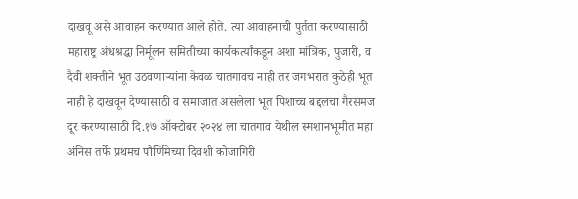दाखवू असे आवाहन करण्यात आले होते. त्या आवाहनाची पुर्तता करण्यासाठी महाराष्ट्र अंधश्रद्धा निर्मूलन समितीच्या कार्यकर्त्यांकडून अशा मांत्रिक, पुजारी, व दैवी शक्तीने भूत उठवणाऱ्यांना केवळ चातगावच नाही तर जगभरात कुठेही भूत नाही हे दाखवून देण्यासाठी व समाजात असलेला भूत पिशाच्च बद्दलचा गैरसमज दूर करण्यासाठी दि.१७ ऑक्टोबर २०२४ ला चातगाव येथील स्मशानभूमीत महा अंनिस तर्फे प्रथमच पौर्णिमेच्या दिवशी कोजागिरी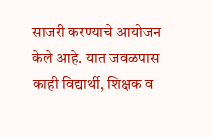साजरी करण्याचे आयोजन केले आहे. यात जवळपास काही विद्यार्थी, शिक्षक व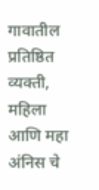गावातील प्रतिष्ठित व्यक्ती, महिला आणि महा अंनिस चे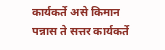कार्यकर्ते असे किमान पन्नास ते सत्तर कार्यकर्ते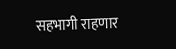सहभागी राहणार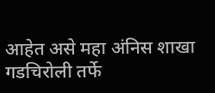आहेत असे महा अंनिस शाखा गडचिरोली तर्फे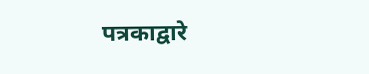पत्रकाद्वारे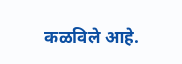कळविले आहे.